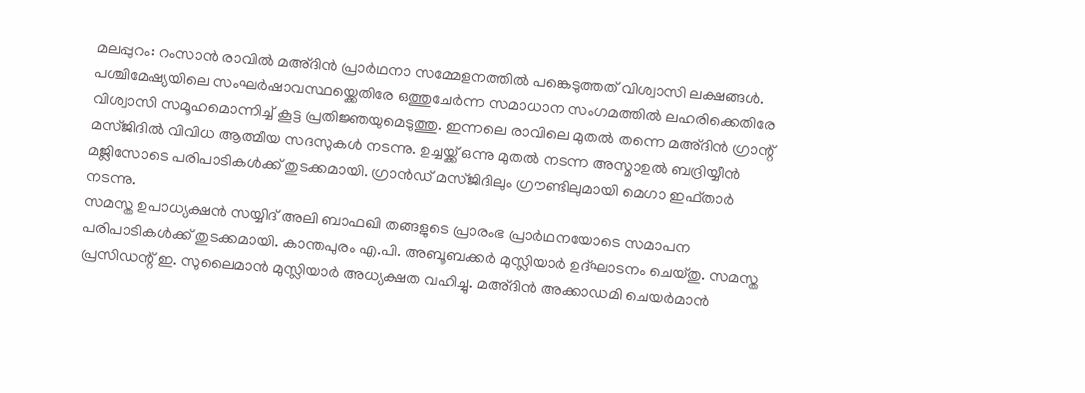മലപ്പുറം: റംസാൻ രാവിൽ മഅ്ദിൻ പ്രാർഥനാ സമ്മേളനത്തിൽ പങ്കെടുത്തത് വിശ്വാസി ലക്ഷങ്ങൾ. പശ്ചിമേഷ്യയിലെ സംഘർഷാവസ്ഥയ്ക്കെതിരേ ഒത്തുചേർന്ന സമാധാന സംഗമത്തിൽ ലഹരിക്കെതിരേ വിശ്വാസി സമൂഹമൊന്നിച്ച് കൂട്ട പ്രതിജ്ഞയുമെടുത്തു. ഇന്നലെ രാവിലെ മുതൽ തന്നെ മഅ്ദിൻ ഗ്രാന്റ് മസ്ജിദിൽ വിവിധ ആത്മീയ സദസുകൾ നടന്നു. ഉച്ചയ്ക്ക് ഒന്നു മുതൽ നടന്ന അസ്മാഉൽ ബദ്രിയ്യീൻ മജ്ലിസോടെ പരിപാടികൾക്ക് തുടക്കമായി. ഗ്രാൻഡ് മസ്ജിദിലും ഗ്രൗണ്ടിലുമായി മെഗാ ഇഫ്താർ നടന്നു.
സമസ്ത ഉപാധ്യക്ഷൻ സയ്യിദ് അലി ബാഫഖി തങ്ങളുടെ പ്രാരംഭ പ്രാർഥനയോടെ സമാപന പരിപാടികൾക്ക് തുടക്കമായി. കാന്തപുരം എ.പി. അബൂബക്കർ മുസ്ലിയാർ ഉദ്ഘാടനം ചെയ്തു. സമസ്ത പ്രസിഡന്റ് ഇ. സുലൈമാൻ മുസ്ലിയാർ അധ്യക്ഷത വഹിച്ചു. മഅ്ദിൻ അക്കാഡമി ചെയർമാൻ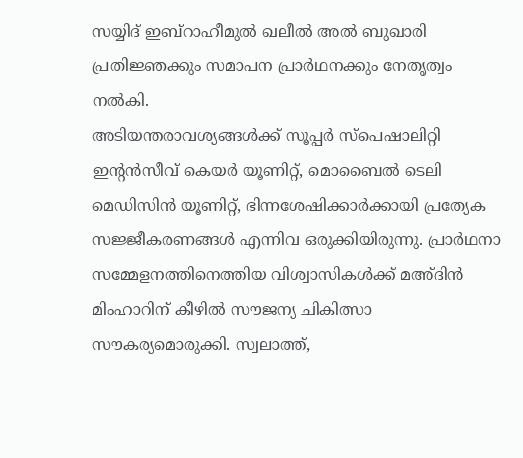സയ്യിദ് ഇബ്റാഹീമുൽ ഖലീൽ അൽ ബുഖാരി പ്രതിജ്ഞക്കും സമാപന പ്രാർഥനക്കും നേതൃത്വം നൽകി.
അടിയന്തരാവശ്യങ്ങൾക്ക് സൂപ്പർ സ്പെഷാലിറ്റി ഇന്റൻസീവ് കെയർ യൂണിറ്റ്, മൊബൈൽ ടെലി മെഡിസിൻ യൂണിറ്റ്, ഭിന്നശേഷിക്കാർക്കായി പ്രത്യേക സജ്ജീകരണങ്ങൾ എന്നിവ ഒരുക്കിയിരുന്നു. പ്രാർഥനാ സമ്മേളനത്തിനെത്തിയ വിശ്വാസികൾക്ക് മഅ്ദിൻ മിംഹാറിന് കീഴിൽ സൗജന്യ ചികിത്സാ സൗകര്യമൊരുക്കി. സ്വലാത്ത്,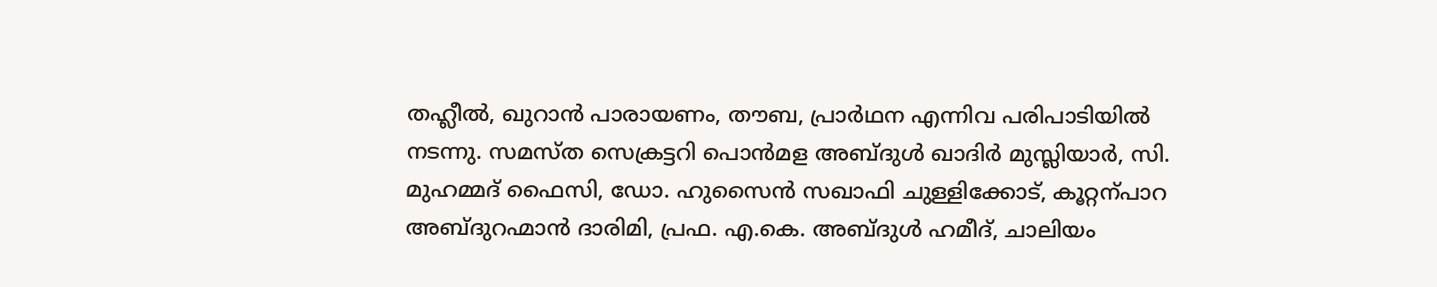തഹ്ലീൽ, ഖുറാൻ പാരായണം, തൗബ, പ്രാർഥന എന്നിവ പരിപാടിയിൽ നടന്നു. സമസ്ത സെക്രട്ടറി പൊൻമള അബ്ദുൾ ഖാദിർ മുസ്ലിയാർ, സി. മുഹമ്മദ് ഫൈസി, ഡോ. ഹുസൈൻ സഖാഫി ചുള്ളിക്കോട്, കൂറ്റന്പാറ അബ്ദുറഹ്മാൻ ദാരിമി, പ്രഫ. എ.കെ. അബ്ദുൾ ഹമീദ്, ചാലിയം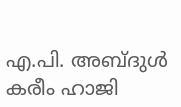എ.പി. അബ്ദുൾ കരീം ഹാജി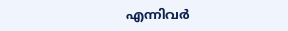എന്നിവർ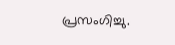പ്രസംഗിച്ചു.